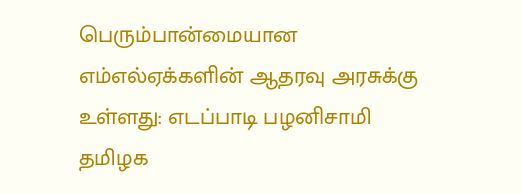பெரும்பான்மையான எம்எல்ஏக்களின் ஆதரவு அரசுக்கு உள்ளது: எடப்பாடி பழனிசாமி
தமிழக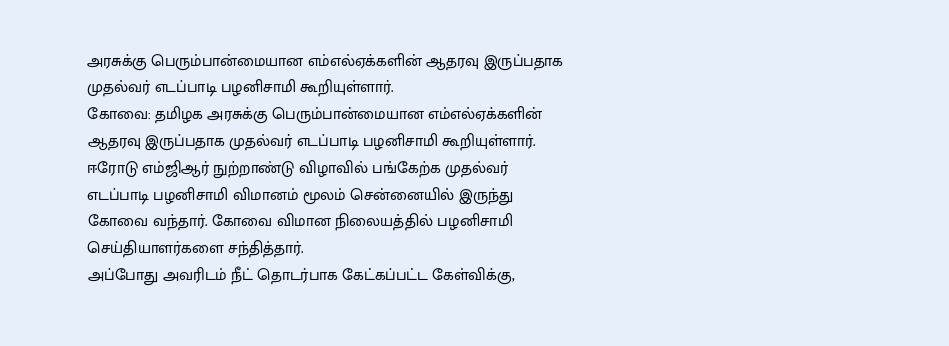அரசுக்கு பெரும்பான்மையான எம்எல்ஏக்களின் ஆதரவு இருப்பதாக முதல்வர் எடப்பாடி பழனிசாமி கூறியுள்ளார்.
கோவை: தமிழக அரசுக்கு பெரும்பான்மையான எம்எல்ஏக்களின் ஆதரவு இருப்பதாக முதல்வர் எடப்பாடி பழனிசாமி கூறியுள்ளார்.
ஈரோடு எம்ஜிஆர் நுற்றாண்டு விழாவில் பங்கேற்க முதல்வர் எடப்பாடி பழனிசாமி விமானம் மூலம் சென்னையில் இருந்து கோவை வந்தார். கோவை விமான நிலையத்தில் பழனிசாமி செய்தியாளர்களை சந்தித்தார்.
அப்போது அவரிடம் நீட் தொடர்பாக கேட்கப்பட்ட கேள்விக்கு,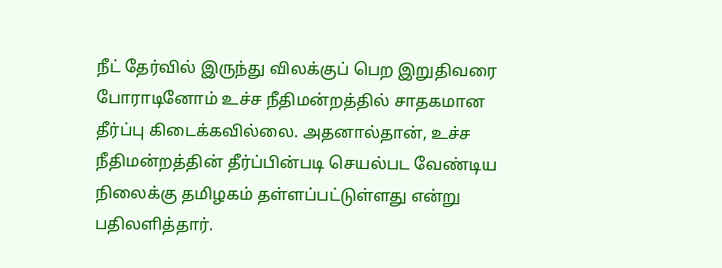நீட் தேர்வில் இருந்து விலக்குப் பெற இறுதிவரை போராடினோம் உச்ச நீதிமன்றத்தில் சாதகமான தீர்ப்பு கிடைக்கவில்லை. அதனால்தான், உச்ச நீதிமன்றத்தின் தீர்ப்பின்படி செயல்பட வேண்டிய நிலைக்கு தமிழகம் தள்ளப்பட்டுள்ளது என்று பதிலளித்தார்.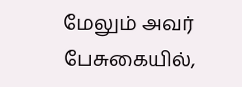மேலும் அவர் பேசுகையில்,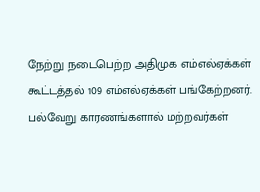நேற்று நடைபெற்ற அதிமுக எம்எல்ஏக்கள் கூட்டத்தல் 109 எம்எல்ஏக்கள் பங்கேற்றனர். பல்வேறு காரணங்களால் மற்றவர்கள்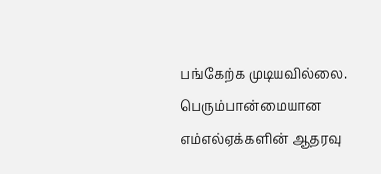பங்கேற்க முடியவில்லை. பெரும்பான்மையான எம்எல்ஏக்களின் ஆதரவு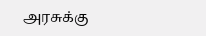அரசுக்கு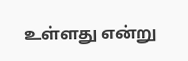உள்ளது என்று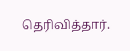தெரிவித்தார்.